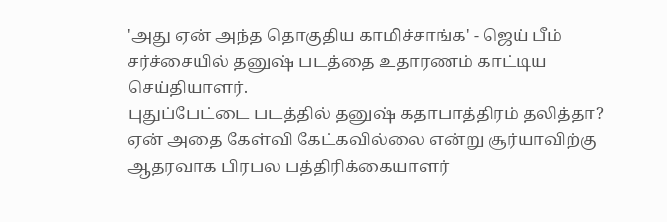'அது ஏன் அந்த தொகுதிய காமிச்சாங்க' - ஜெய் பீம் சர்ச்சையில் தனுஷ் படத்தை உதாரணம் காட்டிய செய்தியாளர்.
புதுப்பேட்டை படத்தில் தனுஷ் கதாபாத்திரம் தலித்தா? ஏன் அதை கேள்வி கேட்கவில்லை என்று சூர்யாவிற்கு ஆதரவாக பிரபல பத்திரிக்கையாளர்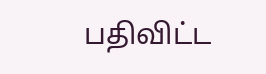பதிவிட்ட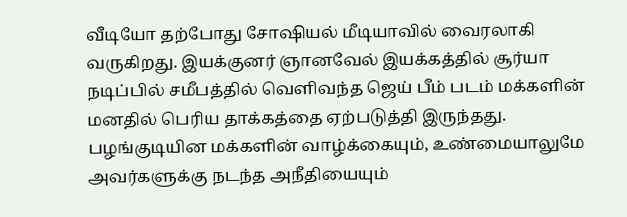வீடியோ தற்போது சோஷியல் மீடியாவில் வைரலாகி வருகிறது. இயக்குனர் ஞானவேல் இயக்கத்தில் சூர்யா நடிப்பில் சமீபத்தில் வெளிவந்த ஜெய் பீம் படம் மக்களின் மனதில் பெரிய தாக்கத்தை ஏற்படுத்தி இருந்தது. பழங்குடியின மக்களின் வாழ்க்கையும், உண்மையாலுமே அவர்களுக்கு நடந்த அநீதியையும்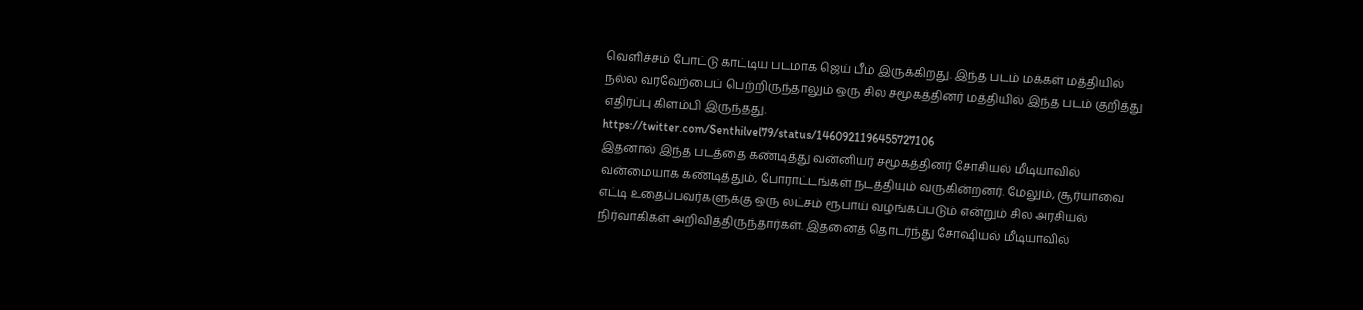வெளிச்சம் போட்டு காட்டிய படமாக ஜெய் பீம் இருக்கிறது. இந்த படம் மக்கள் மத்தியில் நல்ல வரவேற்பைப் பெற்றிருந்தாலும் ஒரு சில சமூகத்தினர் மத்தியில் இந்த படம் குறித்து எதிர்ப்பு கிளம்பி இருந்தது.
https://twitter.com/Senthilvel79/status/1460921196455727106
இதனால் இந்த படத்தை கண்டித்து வன்னியர் சமூகத்தினர் சோசியல் மீடியாவில் வன்மையாக கண்டித்தும், போராட்டங்கள் நடத்தியும் வருகின்றனர். மேலும், சூர்யாவை எட்டி உதைப்பவர்களுக்கு ஒரு லட்சம் ரூபாய் வழங்கப்படும் என்றும் சில அரசியல் நிர்வாகிகள் அறிவித்திருந்தார்கள். இதனைத் தொடர்ந்து சோஷியல் மீடியாவில்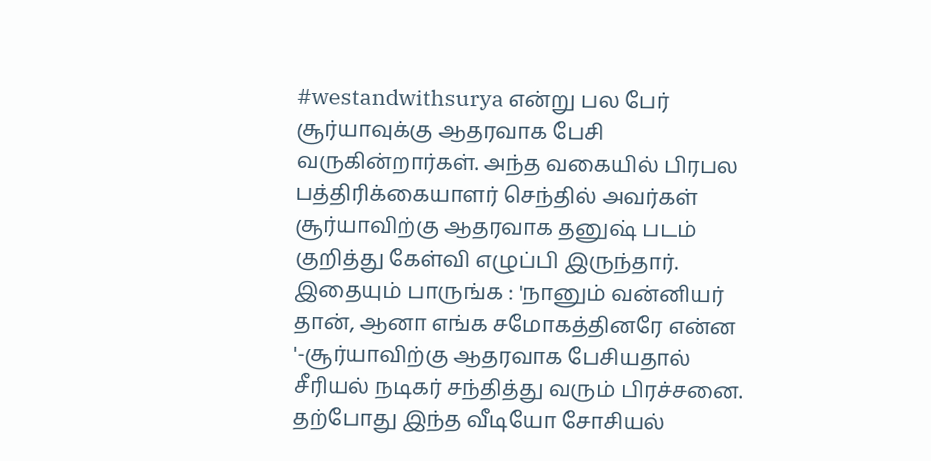#westandwithsurya என்று பல பேர் சூர்யாவுக்கு ஆதரவாக பேசி வருகின்றார்கள். அந்த வகையில் பிரபல பத்திரிக்கையாளர் செந்தில் அவர்கள் சூர்யாவிற்கு ஆதரவாக தனுஷ் படம் குறித்து கேள்வி எழுப்பி இருந்தார்.
இதையும் பாருங்க : 'நானும் வன்னியர் தான், ஆனா எங்க சமோகத்தினரே என்ன '-சூர்யாவிற்கு ஆதரவாக பேசியதால் சீரியல் நடிகர் சந்தித்து வரும் பிரச்சனை.
தற்போது இந்த வீடியோ சோசியல்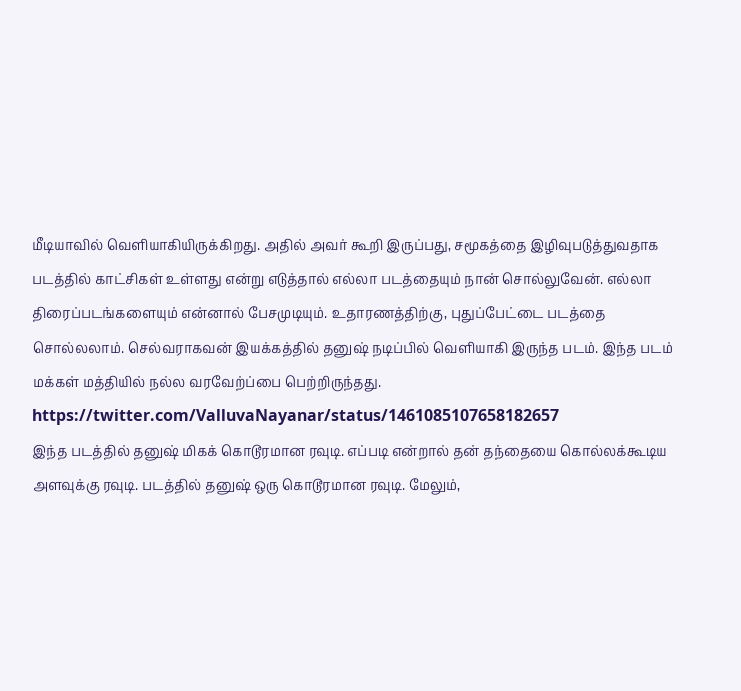மீடியாவில் வெளியாகியிருக்கிறது. அதில் அவர் கூறி இருப்பது, சமூகத்தை இழிவுபடுத்துவதாக படத்தில் காட்சிகள் உள்ளது என்று எடுத்தால் எல்லா படத்தையும் நான் சொல்லுவேன். எல்லா திரைப்படங்களையும் என்னால் பேசமுடியும். உதாரணத்திற்கு, புதுப்பேட்டை படத்தை சொல்லலாம். செல்வராகவன் இயக்கத்தில் தனுஷ் நடிப்பில் வெளியாகி இருந்த படம். இந்த படம் மக்கள் மத்தியில் நல்ல வரவேற்ப்பை பெற்றிருந்தது.
https://twitter.com/ValluvaNayanar/status/1461085107658182657
இந்த படத்தில் தனுஷ் மிகக் கொடூரமான ரவுடி. எப்படி என்றால் தன் தந்தையை கொல்லக்கூடிய அளவுக்கு ரவுடி. படத்தில் தனுஷ் ஒரு கொடூரமான ரவுடி. மேலும்,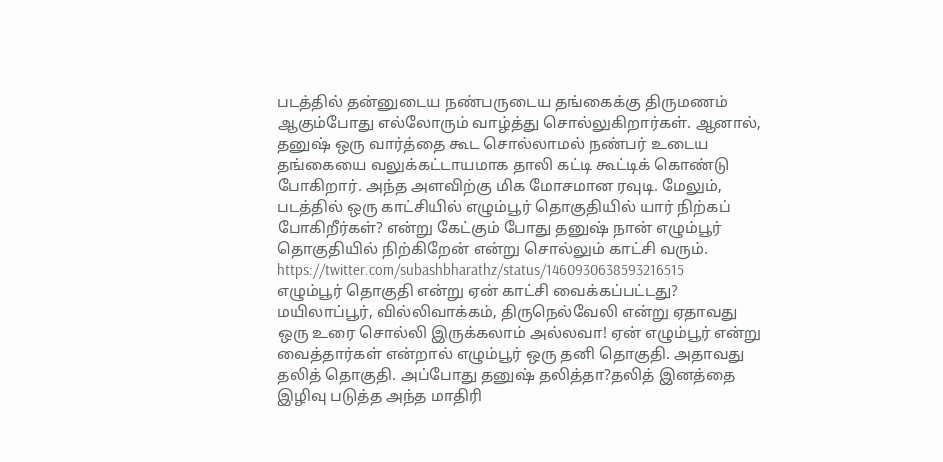படத்தில் தன்னுடைய நண்பருடைய தங்கைக்கு திருமணம் ஆகும்போது எல்லோரும் வாழ்த்து சொல்லுகிறார்கள். ஆனால், தனுஷ் ஒரு வார்த்தை கூட சொல்லாமல் நண்பர் உடைய தங்கையை வலுக்கட்டாயமாக தாலி கட்டி கூட்டிக் கொண்டு போகிறார். அந்த அளவிற்கு மிக மோசமான ரவுடி. மேலும், படத்தில் ஒரு காட்சியில் எழும்பூர் தொகுதியில் யார் நிற்கப் போகிறீர்கள்? என்று கேட்கும் போது தனுஷ் நான் எழும்பூர் தொகுதியில் நிற்கிறேன் என்று சொல்லும் காட்சி வரும்.
https://twitter.com/subashbharathz/status/1460930638593216515
எழும்பூர் தொகுதி என்று ஏன் காட்சி வைக்கப்பட்டது? மயிலாப்பூர், வில்லிவாக்கம், திருநெல்வேலி என்று ஏதாவது ஒரு உரை சொல்லி இருக்கலாம் அல்லவா! ஏன் எழும்பூர் என்று வைத்தார்கள் என்றால் எழும்பூர் ஒரு தனி தொகுதி. அதாவது தலித் தொகுதி. அப்போது தனுஷ் தலித்தா?தலித் இனத்தை இழிவு படுத்த அந்த மாதிரி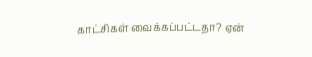காட்சிகள் வைக்கப்பட்டதா? ஏன்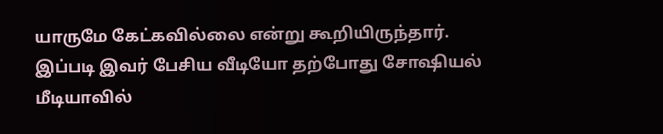யாருமே கேட்கவில்லை என்று கூறியிருந்தார். இப்படி இவர் பேசிய வீடியோ தற்போது சோஷியல் மீடியாவில்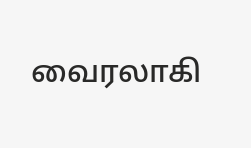வைரலாகி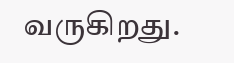வருகிறது.